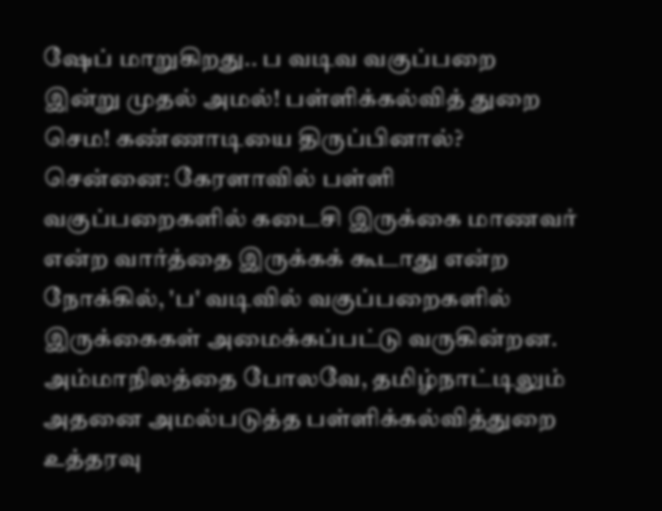ஷேப் மாறுகிறது.. ப வடிவ வகுப்பறை இன்று முதல் அமல்! பள்ளிக்கல்வித் துறை செம! கண்ணாடியை திருப்பினால்?
சென்னை: கேரளாவில் பள்ளி வகுப்பறைகளில் கடைசி இருக்கை மாணவர் என்ற வார்த்தை இருக்கக் கூடாது என்ற நோக்கில், 'ப' வடிவில் வகுப்பறைகளில் இருக்கைகள் அமைக்கப்பட்டு வருகின்றன. அம்மாநிலத்தை போலவே, தமிழ்நாட்டிலும் அதனை அமல்படுத்த பள்ளிக்கல்வித்துறை உத்தரவு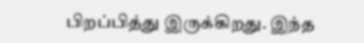பிறப்பித்து இருக்கிறது. இந்த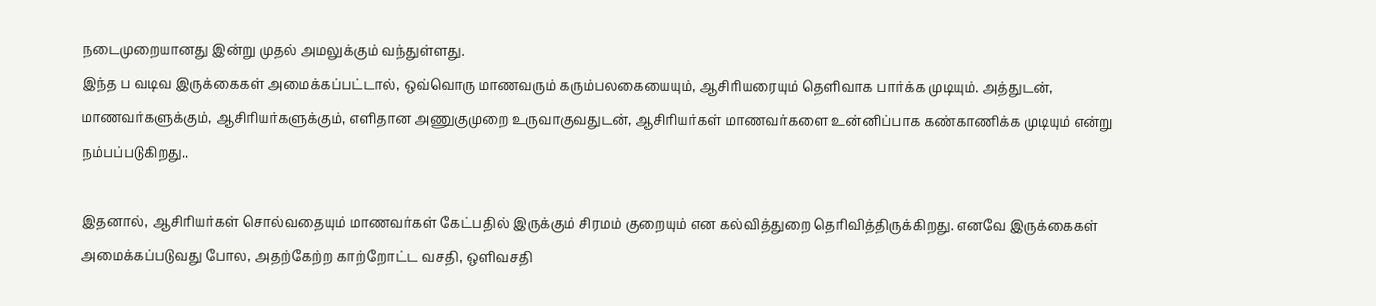நடைமுறையானது இன்று முதல் அமலுக்கும் வந்துள்ளது.
இந்த ப வடிவ இருக்கைகள் அமைக்கப்பட்டால், ஒவ்வொரு மாணவரும் கரும்பலகையையும், ஆசிரியரையும் தெளிவாக பார்க்க முடியும். அத்துடன், மாணவர்களுக்கும், ஆசிரியர்களுக்கும், எளிதான அணுகுமுறை உருவாகுவதுடன், ஆசிரியர்கள் மாணவர்களை உன்னிப்பாக கண்காணிக்க முடியும் என்று நம்பப்படுகிறது..

இதனால், ஆசிரியர்கள் சொல்வதையும் மாணவர்கள் கேட்பதில் இருக்கும் சிரமம் குறையும் என கல்வித்துறை தெரிவித்திருக்கிறது. எனவே இருக்கைகள் அமைக்கப்படுவது போல, அதற்கேற்ற காற்றோட்ட வசதி, ஒளிவசதி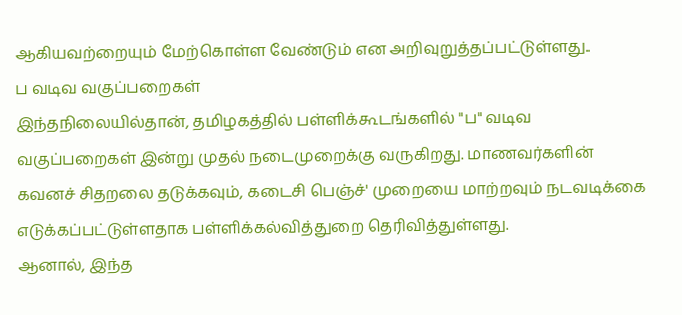ஆகியவற்றையும் மேற்கொள்ள வேண்டும் என அறிவுறுத்தப்பட்டுள்ளது..
ப வடிவ வகுப்பறைகள்
இந்தநிலையில்தான், தமிழகத்தில் பள்ளிக்கூடங்களில் "ப" வடிவ வகுப்பறைகள் இன்று முதல் நடைமுறைக்கு வருகிறது. மாணவர்களின் கவனச் சிதறலை தடுக்கவும், கடைசி பெஞ்ச்' முறையை மாற்றவும் நடவடிக்கை எடுக்கப்பட்டுள்ளதாக பள்ளிக்கல்வித்துறை தெரிவித்துள்ளது.
ஆனால், இந்த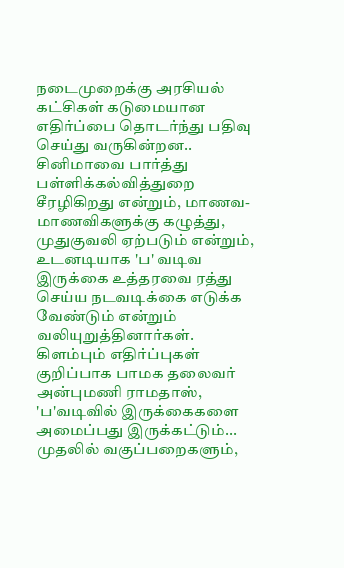நடைமுறைக்கு அரசியல் கட்சிகள் கடுமையான எதிர்ப்பை தொடர்ந்து பதிவு செய்து வருகின்றன.. சினிமாவை பார்த்து பள்ளிக்கல்வித்துறை சீரழிகிறது என்றும், மாணவ-மாணவிகளுக்கு கழுத்து, முதுகுவலி ஏற்படும் என்றும், உடனடியாக 'ப' வடிவ இருக்கை உத்தரவை ரத்து செய்ய நடவடிக்கை எடுக்க வேண்டும் என்றும் வலியுறுத்தினார்கள்.
கிளம்பும் எதிர்ப்புகள்
குறிப்பாக பாமக தலைவர் அன்புமணி ராமதாஸ், 'ப'வடிவில் இருக்கைகளை அமைப்பது இருக்கட்டும்... முதலில் வகுப்பறைகளும்,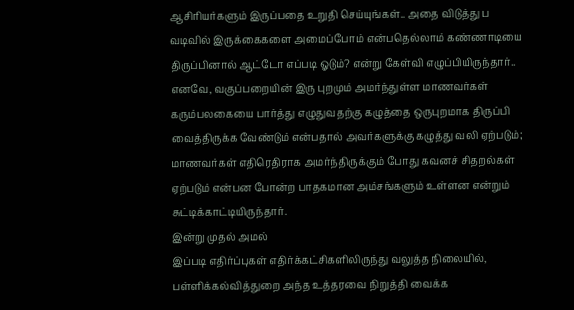ஆசிரியர்களும் இருப்பதை உறுதி செய்யுங்கள்.. அதை விடுத்து ப வடிவில் இருக்கைகளை அமைப்போம் என்பதெல்லாம் கண்ணாடியை திருப்பினால் ஆட்டோ எப்படி ஓடும்? என்று கேள்வி எழுப்பியிருந்தார்..
எனவே, வகுப்பறையின் இரு புறமும் அமர்ந்துள்ள மாணவர்கள் கரும்பலகையை பார்த்து எழுதுவதற்கு கழுத்தை ஒருபுறமாக திருப்பி வைத்திருக்க வேண்டும் என்பதால் அவர்களுக்கு கழுத்து வலி ஏற்படும்; மாணவர்கள் எதிரெதிராக அமர்ந்திருக்கும் போது கவனச் சிதறல்கள் ஏற்படும் என்பன போன்ற பாதகமான அம்சங்களும் உள்ளன என்றும் சுட்டிக்காட்டியிருந்தார்.
இன்று முதல் அமல்
இப்படி எதிர்ப்புகள் எதிர்க்கட்சிகளிலிருந்து வலுத்த நிலையில், பள்ளிக்கல்வித்துறை அந்த உத்தரவை நிறுத்தி வைக்க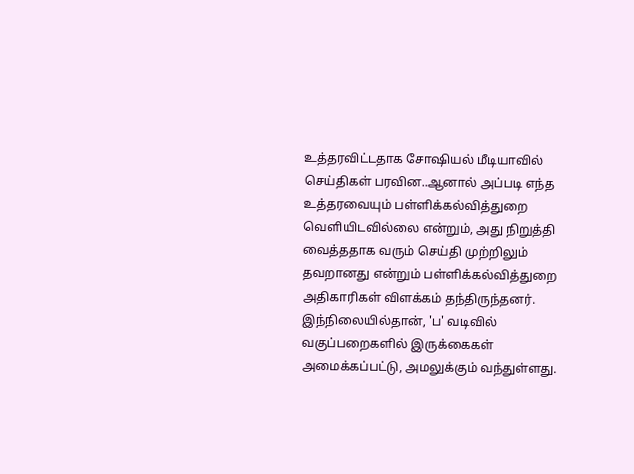உத்தரவிட்டதாக சோஷியல் மீடியாவில் செய்திகள் பரவின..ஆனால் அப்படி எந்த உத்தரவையும் பள்ளிக்கல்வித்துறை வெளியிடவில்லை என்றும், அது நிறுத்தி வைத்ததாக வரும் செய்தி முற்றிலும் தவறானது என்றும் பள்ளிக்கல்வித்துறை அதிகாரிகள் விளக்கம் தந்திருந்தனர். இந்நிலையில்தான், 'ப' வடிவில் வகுப்பறைகளில் இருக்கைகள் அமைக்கப்பட்டு, அமலுக்கும் வந்துள்ளது.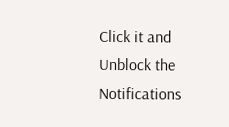Click it and Unblock the Notifications